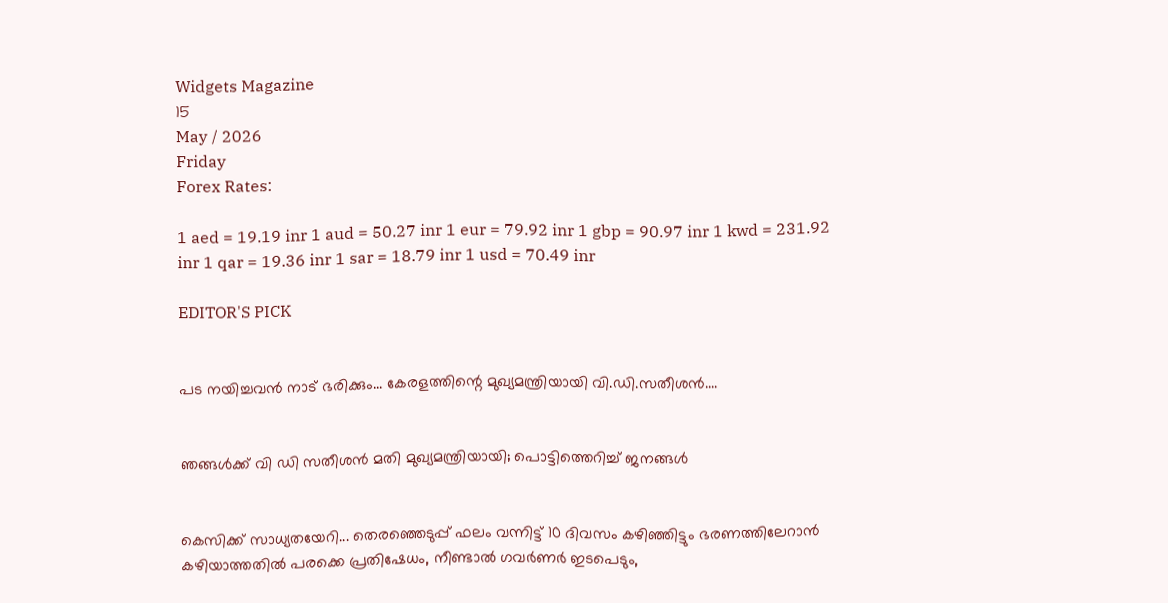Widgets Magazine
15
May / 2026
Friday
Forex Rates:

1 aed = 19.19 inr 1 aud = 50.27 inr 1 eur = 79.92 inr 1 gbp = 90.97 inr 1 kwd = 231.92 inr 1 qar = 19.36 inr 1 sar = 18.79 inr 1 usd = 70.49 inr

EDITOR'S PICK


പട നയിച്ചവൻ നാട് ഭരിക്കും... കേരളത്തിന്റെ മുഖ്യമന്ത്രിയായി വി.ഡി.സതീശൻ....


ഞങ്ങൾക്ക് വി ഡി സതീശൻ മതി മുഖ്യമന്ത്രിയായി; പൊട്ടിത്തെറിച്ച് ജനങ്ങൾ


കെസിക്ക് സാധ്യതയേറി... തെരഞ്ഞെടുപ്പ് ഫലം വന്നിട്ട് 10 ദിവസം കഴിഞ്ഞിട്ടും ഭരണത്തിലേറാന്‍ കഴിയാത്തതില്‍ പരക്കെ പ്രതിഷേധം, നീണ്ടാല്‍ ഗവര്‍ണര്‍ ഇടപെടും,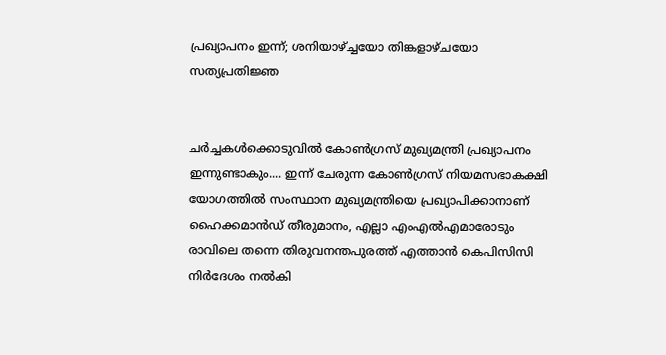പ്രഖ്യാപനം ഇന്ന്; ശനിയാഴ്ച്ചയോ തിങ്കളാഴ്ചയോ സത്യപ്രതിജ്ഞ


ചർച്ചകൾക്കൊടുവിൽ കോൺഗ്രസ് മുഖ്യമന്ത്രി പ്രഖ്യാപനം ഇന്നുണ്ടാകും.... ഇന്ന് ചേരുന്ന കോൺഗ്രസ് നിയമസഭാകക്ഷി യോഗത്തിൽ സംസ്ഥാന മുഖ്യമന്ത്രിയെ പ്രഖ്യാപിക്കാനാണ് ഹൈക്കമാൻഡ് തീരുമാനം, എല്ലാ എംഎൽ‌എമാരോടും രാവിലെ തന്നെ തിരുവനന്തപുരത്ത് എത്താൻ കെപിസിസി നിർദേശം നൽകി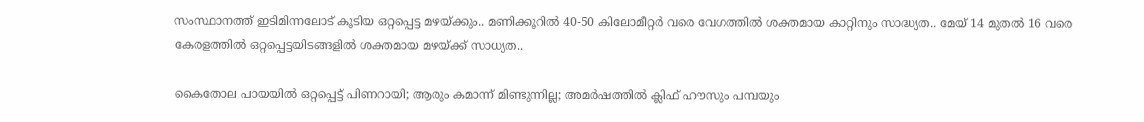സംസ്ഥാനത്ത് ഇടിമിന്നലോട് കൂടിയ ഒറ്റപ്പെട്ട മഴയ്ക്കും.. മണിക്കൂറിൽ 40-50 കിലോമീറ്റർ വരെ വേഗത്തിൽ ശക്തമായ കാറ്റിനും സാദ്ധ്യത.. മേയ് 14 മുതൽ 16 വരെ കേരളത്തിൽ ഒറ്റപ്പെട്ടയിടങ്ങളിൽ ശക്തമായ മഴയ്ക്ക് സാധ്യത..

കൈതോല പായയിൽ ഒറ്റപ്പെട്ട് പിണറായി; ആരും കമാന്ന് മിണ്ടുന്നില്ല; അമർഷത്തിൽ ക്ലിഫ് ഹൗസും പമ്പയും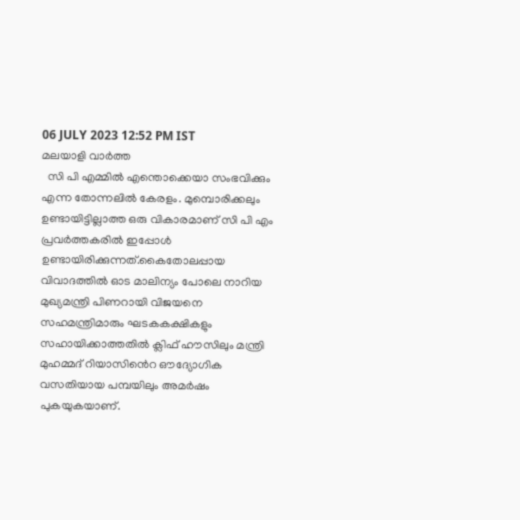06 JULY 2023 12:52 PM IST
മലയാളി വാര്‍ത്ത
  സി പി എമ്മിൽ എന്തൊക്കെയാ സംഭവിക്കും എന്ന തോന്നലിൽ കേരളം. മുമ്പൊരിക്കലും   ഉണ്ടായിട്ടില്ലാത്ത ഒരു വികാരമാണ് സി പി എം പ്രവർത്തകരിൽ ഇപ്പോൾ  ഉണ്ടായിരിക്കുന്നത്.കൈതോലപ്പായ വിവാദത്തിൽ ഓട മാലിന്യം പോലെ നാറിയ മുഖ്യമന്ത്രി പിണറായി വിജയനെ  സഹമന്ത്രിമാരും ഘടകകക്ഷികളും സഹായിക്കാത്തതിൽ ക്ലിഫ് ഹൗസിലും മന്ത്രി മുഹമ്മദ് റിയാസിൻെറ ഔദ്യോഗിക വസതിയായ പമ്പയിലും അമർഷം പുകയുകയാണ്.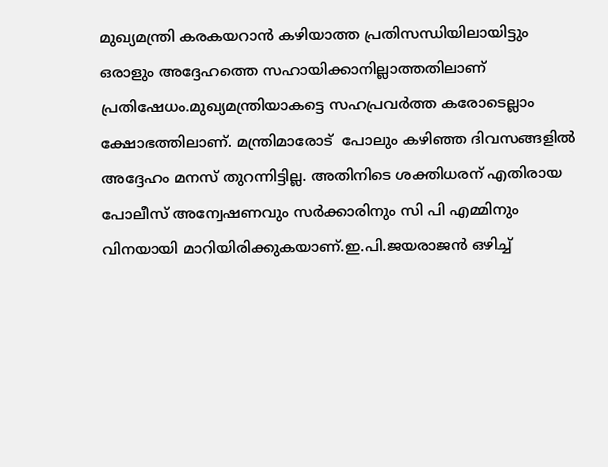മുഖ്യമന്ത്രി കരകയറാൻ കഴിയാത്ത പ്രതിസന്ധിയിലായിട്ടും ഒരാളും അദ്ദേഹത്തെ സഹായിക്കാനില്ലാത്തതിലാണ് പ്രതിഷേധം.മുഖ്യമന്ത്രിയാകട്ടെ സഹപ്രവർത്ത കരോടെല്ലാം ക്ഷോഭത്തിലാണ്. മന്ത്രിമാരോട്  പോലും കഴിഞ്ഞ ദിവസങ്ങളിൽ അദ്ദേഹം മനസ് തുറന്നിട്ടില്ല. അതിനിടെ ശക്തിധരന് എതിരായ പോലീസ് അന്വേഷണവും സർക്കാരിനും സി പി എമ്മിനും  വിനയായി മാറിയിരിക്കുകയാണ്.ഇ.പി.ജയരാജൻ ഒഴിച്ച്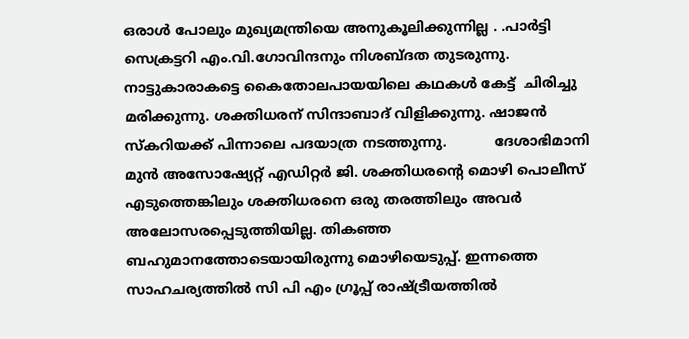ഒരാൾ പോലും മുഖ്യമന്ത്രിയെ അനുകൂലിക്കുന്നില്ല . .പാർട്ടി സെക്രട്ടറി എം.വി.ഗോവിന്ദനും നിശബ്ദത തുടരുന്നു. നാട്ടുകാരാകട്ടെ കൈതോലപായയിലെ കഥകൾ കേട്ട്  ചിരിച്ചു മരിക്കുന്നു. ശക്തിധരന് സിന്ദാബാദ് വിളിക്കുന്നു. ഷാജൻ സ്കറിയക്ക് പിന്നാലെ പദയാത്ര നടത്തുന്നു.           ദേശാഭിമാനി മുൻ അസോഷ്യേറ്റ് എഡിറ്റർ ജി. ശക്തിധരന്റെ മൊഴി പൊലീസ് എടുത്തെങ്കിലും ശക്തിധരനെ ഒരു തരത്തിലും അവർ അലോസരപ്പെടുത്തിയില്ല. തികഞ്ഞ ബഹുമാനത്തോടെയായിരുന്നു മൊഴിയെടുപ്പ്. ഇന്നത്തെ സാഹചര്യത്തിൽ സി പി എം ഗ്രൂപ്പ് രാഷ്ട്രീയത്തിൽ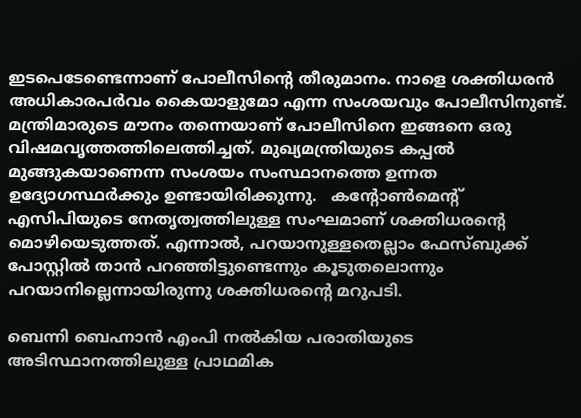ഇടപെടേണ്ടെന്നാണ് പോലീസിൻ്റെ തീരുമാനം. നാളെ ശക്തിധരൻ അധികാരപർവം കൈയാളുമോ എന്ന സംശയവും പോലീസിനുണ്ട്. മന്ത്രിമാരുടെ മൗനം തന്നെയാണ് പോലീസിനെ ഇങ്ങനെ ഒരു  വിഷമവൃത്തത്തിലെത്തിച്ചത്. മുഖ്യമന്ത്രിയുടെ കപ്പൽ മുങ്ങുകയാണെന്ന സംശയം സംസ്ഥാനത്തെ ഉന്നത ഉദ്യോഗസ്ഥർക്കും ഉണ്ടായിരിക്കുന്നു.   കന്റോൺമെന്റ് എസിപിയുടെ നേതൃത്വത്തിലുള്ള സംഘമാണ് ശക്തിധരന്റെ മൊഴിയെടുത്തത്. എന്നാല്‍, പറയാനുള്ളതെല്ലാം ഫേസ്ബുക്ക് പോസ്റ്റിൽ താൻ പറഞ്ഞിട്ടുണ്ടെന്നും കൂടുതലൊന്നും പറയാനില്ലെന്നായിരുന്നു ശക്തിധരന്റെ മറുപടി.

ബെന്നി ബെഹ്നാൻ എംപി നൽകിയ പരാതിയുടെ അടിസ്ഥാനത്തിലുള്ള പ്രാഥമിക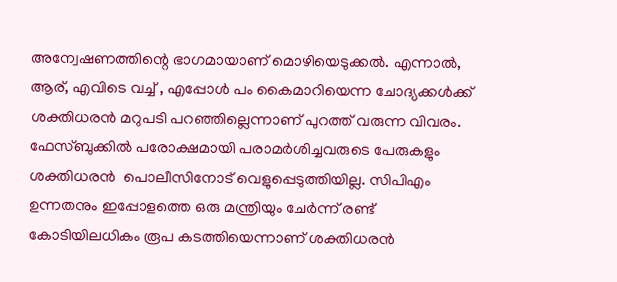അന്വേഷണത്തിന്റെ ഭാഗമായാണ് മൊഴിയെടുക്കൽ. എന്നാല്‍, ആര്, എവിടെ വച്ച് , എപ്പോൾ പം കൈമാറിയെന്ന ചോദ്യക്കൾക്ക് ശക്തിധരൻ മറുപടി പറഞ്ഞില്ലെന്നാണ് പുറത്ത് വരുന്ന വിവരം. ഫേസ്ബുക്കിൽ പരോക്ഷമായി പരാമർശിച്ചവരുടെ പേരുകളും ശക്തിധരൻ  പൊലീസിനോട് വെളുപ്പെടുത്തിയില്ല. സിപിഎം ഉന്നതനും ഇപ്പോളത്തെ ഒരു മന്ത്രിയും ചേർന്ന് രണ്ട് കോടിയിലധികം രൂപ കടത്തിയെന്നാണ് ശക്തിധരൻ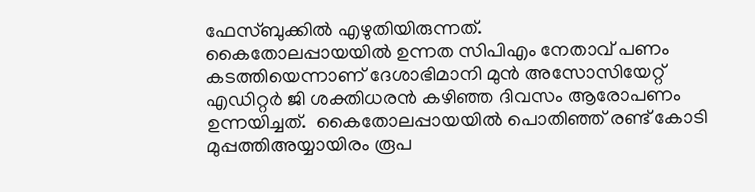ഫേസ്ബുക്കിൽ എഴുതിയിരുന്നത്.
കൈതോലപ്പായയിൽ ഉന്നത സിപിഎം നേതാവ് പണം കടത്തിയെന്നാണ് ദേശാഭിമാനി മുൻ അസോസിയേറ്റ് എഡിറ്റർ ജി ശക്തിധരൻ കഴിഞ്ഞ ദിവസം ആരോപണം ഉന്നയിച്ചത്.  കൈതോലപ്പായയിൽ പൊതിഞ്ഞ് രണ്ട് കോടി മുപ്പത്തിഅയ്യായിരം രൂപ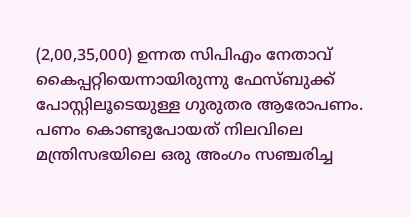(2,00,35,000) ഉന്നത സിപിഎം നേതാവ് കൈപ്പറ്റിയെന്നായിരുന്നു ഫേസ്ബുക്ക് പോസ്റ്റിലൂടെയുള്ള ഗുരുതര ആരോപണം. പണം കൊണ്ടുപോയത് നിലവിലെ മന്ത്രിസഭയിലെ ഒരു അംഗം സഞ്ചരിച്ച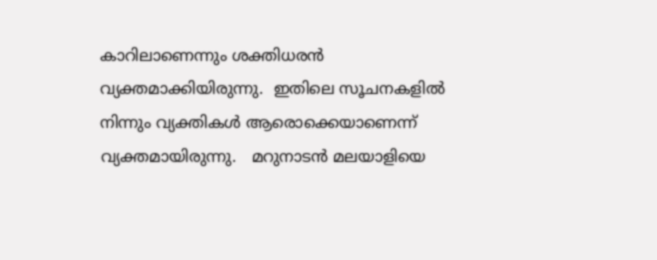കാറിലാണെന്നും ശക്തിധരൻ വ്യക്തമാക്കിയിരുന്നു.  ഇതിലെ സൂചനകളിൽ നിന്നും വ്യക്തികൾ ആരൊക്കെയാണെന്ന് വ്യക്തമായിരുന്നു.   മറുനാടൻ മലയാളിയെ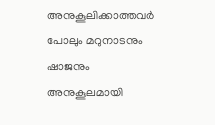അനുകൂലിക്കാത്തവർ പോലും മറുനാടനും ഷാജനും അനുകൂലമായി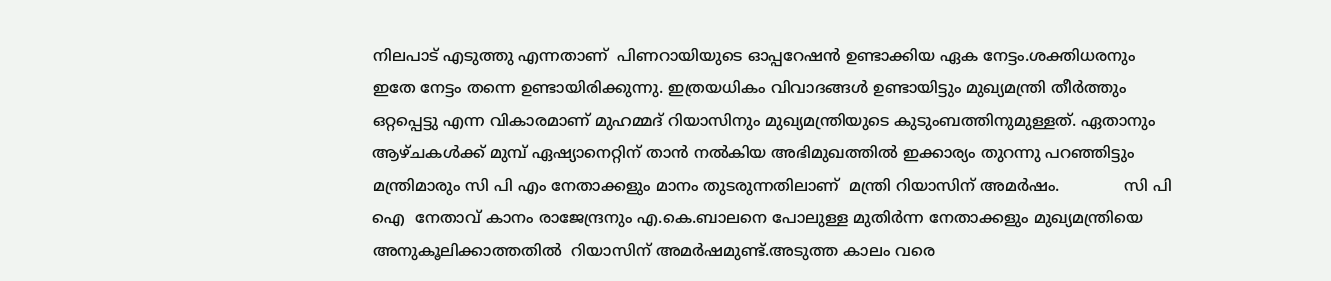നിലപാട് എടുത്തു എന്നതാണ്  പിണറായിയുടെ ഓപ്പറേഷൻ ഉണ്ടാക്കിയ ഏക നേട്ടം.ശക്തിധരനും ഇതേ നേട്ടം തന്നെ ഉണ്ടായിരിക്കുന്നു. ഇത്രയധികം വിവാദങ്ങൾ ഉണ്ടായിട്ടും മുഖ്യമന്ത്രി തീർത്തും ഒറ്റപ്പെട്ടു എന്ന വികാരമാണ് മുഹമ്മദ് റിയാസിനും മുഖ്യമന്ത്രിയുടെ കുടുംബത്തിനുമുള്ളത്. ഏതാനും ആഴ്ചകൾക്ക് മുമ്പ് ഏഷ്യാനെറ്റിന് താൻ നൽകിയ അഭിമുഖത്തിൽ ഇക്കാര്യം തുറന്നു പറഞ്ഞിട്ടും മന്ത്രിമാരും സി പി എം നേതാക്കളും മാനം തുടരുന്നതിലാണ്  മന്ത്രി റിയാസിന് അമർഷം.             സി പി ഐ  നേതാവ് കാനം രാജേന്ദ്രനും എ.കെ.ബാലനെ പോലുള്ള മുതിർന്ന നേതാക്കളും മുഖ്യമന്ത്രിയെ അനുകൂലിക്കാത്തതിൽ  റിയാസിന് അമർഷമുണ്ട്.അടുത്ത കാലം വരെ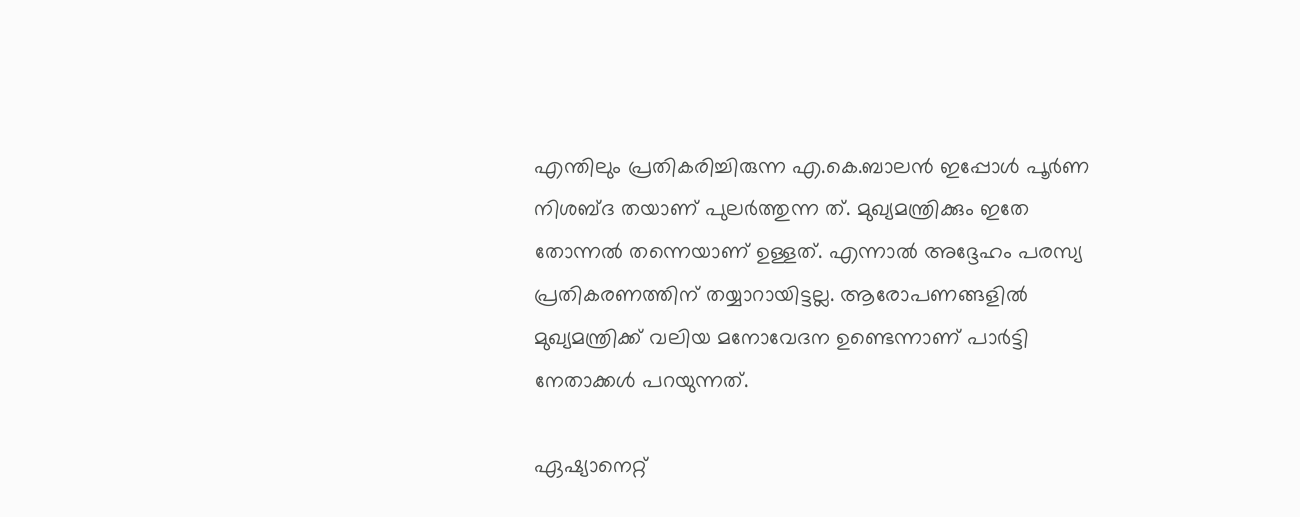എന്തിലും പ്രതികരിച്ചിരുന്ന എ.കെ.ബാലൻ ഇപ്പോൾ പൂർണ നിശബ്ദ തയാണ് പുലർത്തുന്ന ത്. മുഖ്യമന്ത്രിക്കും ഇതേ തോന്നൽ തന്നെയാണ് ഉള്ളത്. എന്നാൽ അദ്ദേഹം പരസ്യ പ്രതികരണത്തിന് തയ്യാറായിട്ടല്ല. ആരോപണങ്ങളിൽ   മുഖ്യമന്ത്രിക്ക് വലിയ മനോവേദന ഉണ്ടെന്നാണ് പാർട്ടി നേതാക്കൾ പറയുന്നത്.

ഏഷ്യാനെറ്റ്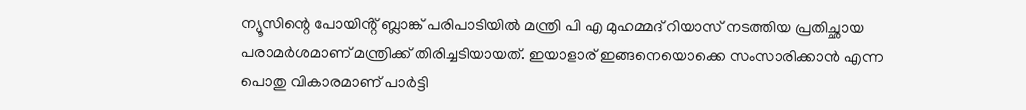ന്യൂസിന്റെ പോയിൻ്റ് ബ്ലാങ്ക് പരിപാടിയിൽ മന്ത്രി പി എ മുഹമ്മദ് റിയാസ് നടത്തിയ പ്രതിച്ഛായ പരാമർശമാണ് മന്ത്രിക്ക് തിരിച്ചടിയായത്. ഇയാളാര് ഇങ്ങനെയൊക്കെ സംസാരിക്കാൻ എന്ന പൊതു വികാരമാണ് പാർട്ടി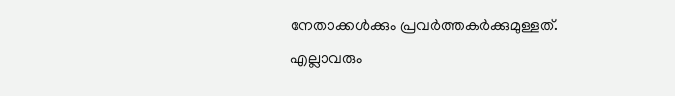നേതാക്കൾക്കും പ്രവർത്തകർക്കുമുള്ളത്.  എല്ലാവരും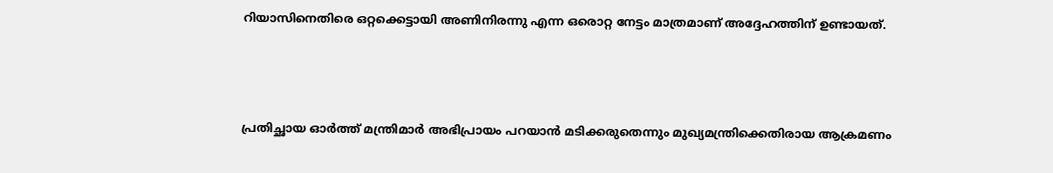റിയാസിനെതിരെ ഒറ്റക്കെട്ടായി അണിനിരന്നു എന്ന ഒരൊറ്റ നേട്ടം മാത്രമാണ് അദ്ദേഹത്തിന് ഉണ്ടായത്.



പ്രതിച്ഛായ ഓർത്ത് മന്ത്രിമാർ അഭിപ്രായം പറയാൻ മടിക്കരുതെന്നും മുഖ്യമന്ത്രിക്കെതിരായ ആക്രമണം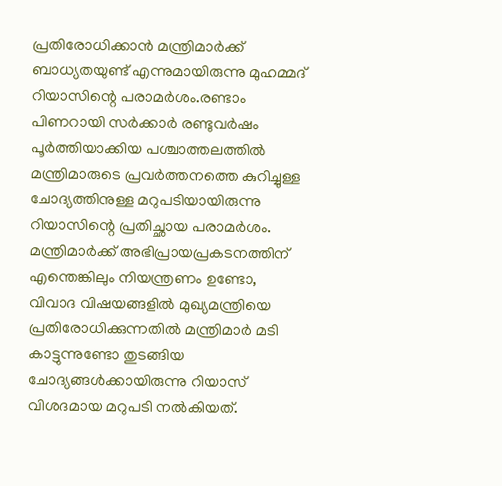പ്രതിരോധിക്കാൻ മന്ത്രിമാർക്ക് ബാധ്യതയുണ്ട് എന്നുമായിരുന്നു മുഹമ്മദ് റിയാസിന്റെ പരാമർശം.രണ്ടാം പിണറായി സർക്കാർ രണ്ടുവർഷം പൂർത്തിയാക്കിയ പശ്ചാത്തലത്തിൽ മന്ത്രിമാരുടെ പ്രവർത്തനത്തെ കുറിച്ചുള്ള ചോദ്യത്തിനുള്ള മറുപടിയായിരുന്നു റിയാസിന്റെ പ്രതിച്ഛായ പരാമർശം. മന്ത്രിമാർക്ക് അഭിപ്രായപ്രകടനത്തിന് എന്തെങ്കിലും നിയന്ത്രണം ഉണ്ടോ, വിവാദ വിഷയങ്ങളിൽ മുഖ്യമന്ത്രിയെ പ്രതിരോധിക്കുന്നതിൽ മന്ത്രിമാർ മടി കാട്ടുന്നുണ്ടോ തുടങ്ങിയ ചോദ്യങ്ങൾക്കായിരുന്നു റിയാസ് വിശദമായ മറുപടി നൽകിയത്.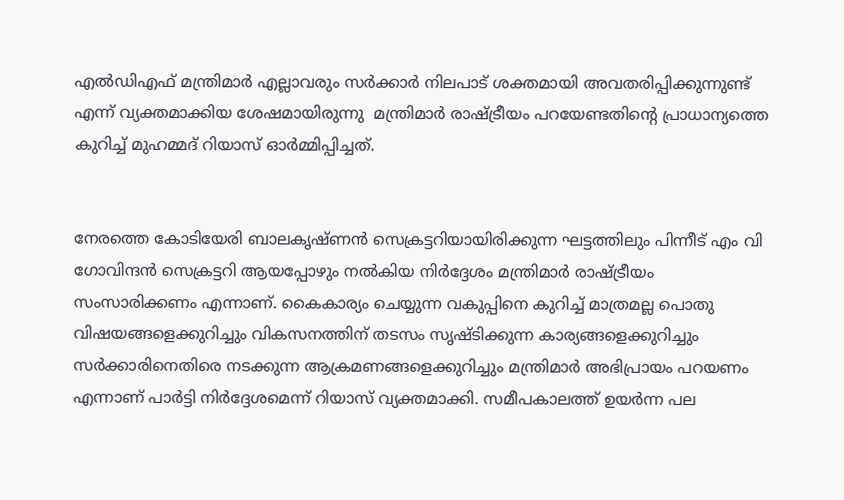എൽഡിഎഫ് മന്ത്രിമാർ എല്ലാവരും സർക്കാർ നിലപാട് ശക്തമായി അവതരിപ്പിക്കുന്നുണ്ട് എന്ന് വ്യക്തമാക്കിയ ശേഷമായിരുന്നു  മന്ത്രിമാർ രാഷ്ട്രീയം പറയേണ്ടതിന്‍റെ പ്രാധാന്യത്തെ കുറിച്ച് മുഹമ്മദ് റിയാസ് ഓർമ്മിപ്പിച്ചത്.


നേരത്തെ കോടിയേരി ബാലകൃഷ്ണൻ സെക്രട്ടറിയായിരിക്കുന്ന ഘട്ടത്തിലും പിന്നീട് എം വി ഗോവിന്ദൻ സെക്രട്ടറി ആയപ്പോഴും നൽകിയ നിർദ്ദേശം മന്ത്രിമാർ രാഷ്ട്രീയം സംസാരിക്കണം എന്നാണ്. കൈകാര്യം ചെയ്യുന്ന വകുപ്പിനെ കുറിച്ച് മാത്രമല്ല പൊതു വിഷയങ്ങളെക്കുറിച്ചും വികസനത്തിന് തടസം സൃഷ്ടിക്കുന്ന കാര്യങ്ങളെക്കുറിച്ചും സർക്കാരിനെതിരെ നടക്കുന്ന ആക്രമണങ്ങളെക്കുറിച്ചും മന്ത്രിമാർ അഭിപ്രായം പറയണം എന്നാണ് പാർട്ടി നിർദ്ദേശമെന്ന് റിയാസ് വ്യക്തമാക്കി. സമീപകാലത്ത് ഉയർന്ന പല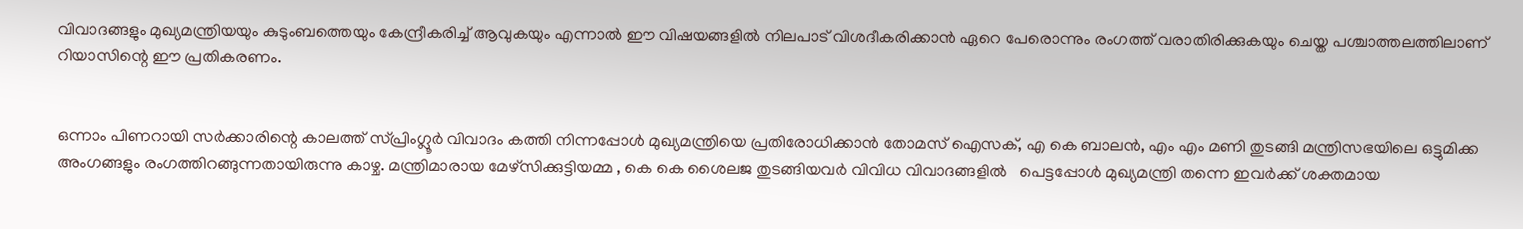വിവാദങ്ങളും മുഖ്യമന്ത്രിയയും കുടുംബത്തെയും കേന്ദ്രീകരിച്ച് ആവുകയും എന്നാൽ ഈ വിഷയങ്ങളിൽ നിലപാട് വിശദീകരിക്കാൻ ഏറെ പേരൊന്നും രംഗത്ത് വരാതിരിക്കുകയും ചെയ്ത പശ്ചാത്തലത്തിലാണ് റിയാസിന്റെ ഈ പ്രതികരണം.


ഒന്നാം പിണറായി സർക്കാരിന്റെ കാലത്ത് സ്പ്രിംഗ്ലൂർ വിവാദം കത്തി നിന്നപ്പോൾ മുഖ്യമന്ത്രിയെ പ്രതിരോധിക്കാൻ തോമസ് ഐസക്, എ കെ ബാലൻ, എം എം മണി തുടങ്ങി മന്ത്രിസഭയിലെ ഒട്ടുമിക്ക അംഗങ്ങളും രംഗത്തിറങ്ങുന്നതായിരുന്നു കാഴ്ച. മന്ത്രിമാരായ മേഴ്സിക്കുട്ടിയമ്മ , കെ കെ ശൈലജ തുടങ്ങിയവർ വിവിധ വിവാദങ്ങളിൽ   പെട്ടപ്പോൾ മുഖ്യമന്ത്രി തന്നെ ഇവർക്ക് ശക്തമായ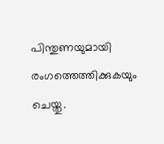പിന്തുണയുമായി രംഗത്തെത്തിക്കുകയും ചെയ്തു.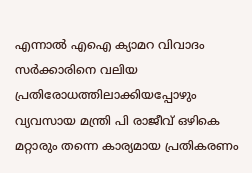എന്നാൽ എഐ ക്യാമറ വിവാദം സർക്കാരിനെ വലിയ പ്രതിരോധത്തിലാക്കിയപ്പോഴും വ്യവസായ മന്ത്രി പി രാജീവ് ഒഴികെ മറ്റാരും തന്നെ കാര്യമായ പ്രതികരണം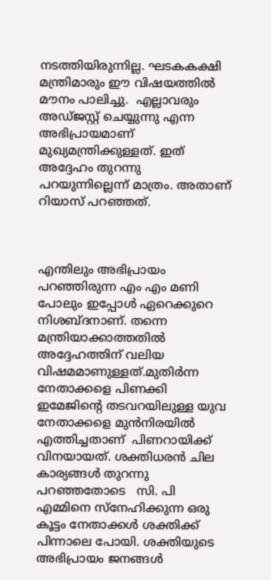നടത്തിയിരുന്നില്ല. ഘടകകക്ഷി മന്ത്രിമാരും ഈ വിഷയത്തിൽ മൗനം പാലിച്ചു.  എല്ലാവരും  അഡ്ജസ്റ്റ് ചെയ്യുന്നു എന്ന അഭിപ്രായമാണ് മുഖ്യമന്ത്രിക്കുള്ളത്. ഇത് അദ്ദേഹം തുറന്നു പറയുന്നില്ലെന്ന് മാത്രം. അതാണ് റിയാസ് പറഞ്ഞത്.



എന്തിലും അഭിപ്രായം പറഞ്ഞിരുന്ന എം എം മണി പോലും ഇപ്പോൾ ഏറെക്കുറെ നിശബ്ദനാണ്. തന്നെ മന്ത്രിയാക്കാത്തതിൽ അദ്ദേഹത്തിന് വലിയ വിഷമമാണുള്ളത്.മുതിർന്ന നേതാക്കളെ പിണക്കി ഇമേജിൻ്റെ തടവറയിലുള്ള യുവ നേതാക്കളെ മുൻനിരയിൽ എത്തിച്ചതാണ്  പിണറായിക്ക്  വിനയായത്. ശക്തിധരൻ ചില കാര്യങ്ങൾ തുറന്നു പറഞ്ഞതോടെ   സി. പി എമ്മിനെ സ്നേഹിക്കുന്ന ഒരു കൂട്ടം നേതാക്കൾ ശക്തിക്ക് പിന്നാലെ പോയി. ശക്തിയുടെ അഭിപ്രായം ജനങ്ങൾ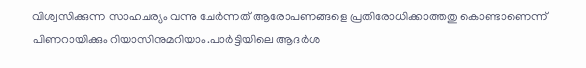വിശ്വസിക്കുന്ന സാഹചര്യം വന്നു ചേർന്നത് ആരോപണങ്ങളെ പ്രതിരോധിക്കാത്തതു കൊണ്ടാണെന്ന് പിണറായിക്കും റിയാസിനുമറിയാം.പാർട്ടിയിലെ ആദർശ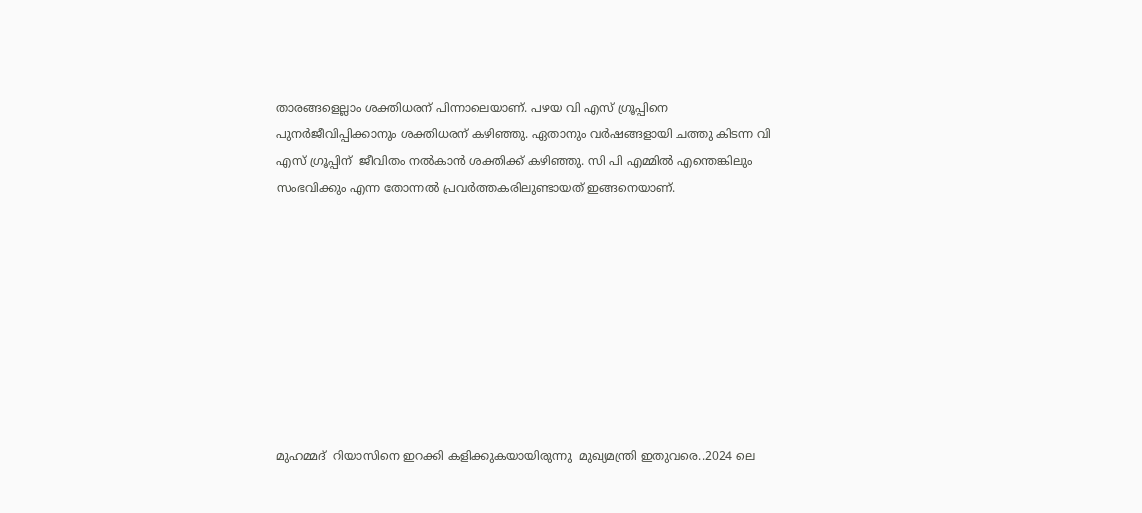താരങ്ങളെല്ലാം ശക്തിധരന് പിന്നാലെയാണ്. പഴയ വി എസ് ഗ്രൂപ്പിനെ പുനർജീവിപ്പിക്കാനും ശക്തിധരന് കഴിഞ്ഞു. ഏതാനും വർഷങ്ങളായി ചത്തു കിടന്ന വി എസ് ഗ്രൂപ്പിന്  ജീവിതം നൽകാൻ ശക്തിക്ക് കഴിഞ്ഞു. സി പി എമ്മിൽ എന്തെങ്കിലും സംഭവിക്കും എന്ന തോന്നൽ പ്രവർത്തകരിലുണ്ടായത് ഇങ്ങനെയാണ്.









മുഹമ്മദ്  റിയാസിനെ ഇറക്കി കളിക്കുകയായിരുന്നു  മുഖ്യമന്ത്രി ഇതുവരെ..2024 ലെ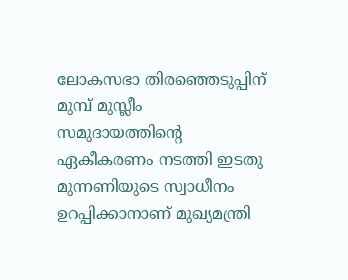ലോകസഭാ തിരഞ്ഞെടുപ്പിന് മുമ്പ് മുസ്ലീം സമുദായത്തിൻ്റെ ഏകീകരണം നടത്തി ഇടതു മുന്നണിയുടെ സ്വാധീനം ഉറപ്പിക്കാനാണ് മുഖ്യമന്ത്രി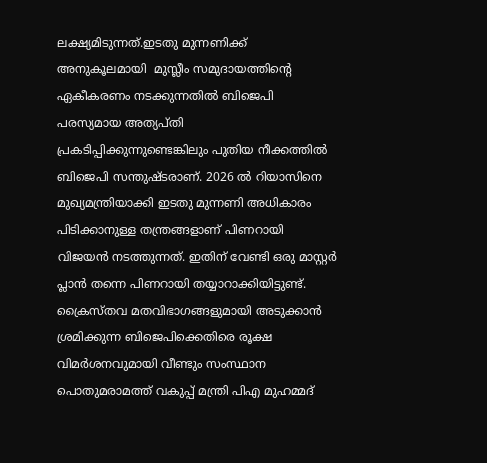ലക്ഷ്യമിടുന്നത്.ഇടതു മുന്നണിക്ക് അനുകൂലമായി  മുസ്ലീം സമുദായത്തിൻ്റെ ഏകീകരണം നടക്കുന്നതിൽ ബിജെപി പരസ്യമായ അത്യപ്തി പ്രകടിപ്പിക്കുന്നുണ്ടെങ്കിലും പുതിയ നീക്കത്തിൽ ബിജെപി സന്തുഷ്ടരാണ്. 2026 ൽ റിയാസിനെ മുഖ്യമന്ത്രിയാക്കി ഇടതു മുന്നണി അധികാരം പിടിക്കാനുള്ള തന്ത്രങ്ങളാണ് പിണറായി വിജയൻ നടത്തുന്നത്. ഇതിന് വേണ്ടി ഒരു മാസ്റ്റർ പ്ലാൻ തന്നെ പിണറായി തയ്യാറാക്കിയിട്ടുണ്ട്.   ക്രൈസ്തവ മതവിഭാഗങ്ങളുമായി അടുക്കാൻ ശ്രമിക്കുന്ന ബിജെപിക്കെതിരെ രൂക്ഷ വിമർശനവുമായി വീണ്ടും സംസ്ഥാന പൊതുമരാമത്ത് വകുപ്പ് മന്ത്രി പിഎ മുഹമ്മദ്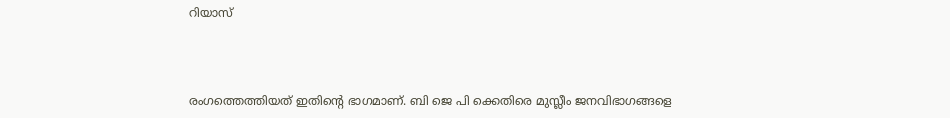റിയാസ്



രംഗത്തെത്തിയത് ഇതിൻ്റെ ഭാഗമാണ്. ബി ജെ പി ക്കെതിരെ മുസ്ലീം ജനവിഭാഗങ്ങളെ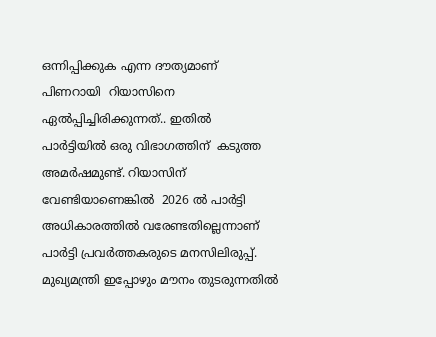ഒന്നിപ്പിക്കുക എന്ന ദൗത്യമാണ് പിണറായി  റിയാസിനെ ഏൽപ്പിച്ചിരിക്കുന്നത്.. ഇതിൽ പാർട്ടിയിൽ ഒരു വിഭാഗത്തിന്  കടുത്ത അമർഷമുണ്ട്. റിയാസിന് വേണ്ടിയാണെങ്കിൽ  2026 ൽ പാർട്ടി അധികാരത്തിൽ വരേണ്ടതില്ലെന്നാണ് പാർട്ടി പ്രവർത്തകരുടെ മനസിലിരുപ്പ്.                 മുഖ്യമന്ത്രി ഇപ്പോഴും മൗനം തുടരുന്നതിൽ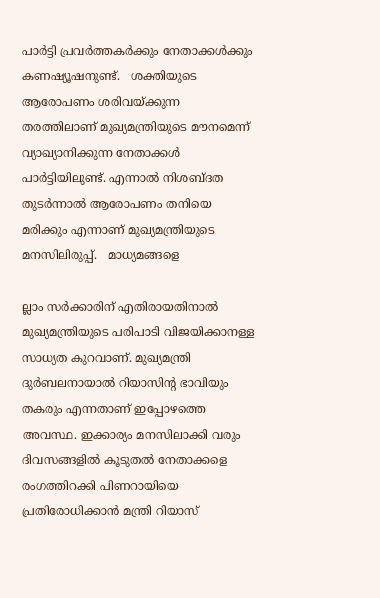പാർട്ടി പ്രവർത്തകർക്കും നേതാക്കൾക്കും കണഷ്യൂഷനുണ്ട്.   ശക്തിയുടെ ആരോപണം ശരിവയ്ക്കുന്ന തരത്തിലാണ് മുഖ്യമന്ത്രിയുടെ മൗനമെന്ന് വ്യാഖ്യാനിക്കുന്ന നേതാക്കൾ പാർട്ടിയിലുണ്ട്. എന്നാൽ നിശബ്ദത തുടർന്നാൽ ആരോപണം തനിയെ മരിക്കും എന്നാണ് മുഖ്യമന്ത്രിയുടെ മനസിലിരുപ്പ്.   മാധ്യമങ്ങളെ

ല്ലാം സർക്കാരിന് എതിരായതിനാൽ മുഖ്യമന്ത്രിയുടെ പരിപാടി വിജയിക്കാനള്ള സാധ്യത കുറവാണ്. മുഖ്യമന്ത്രി ദുർബലനായാൽ റിയാസിൻ്റ ഭാവിയും തകരും എന്നതാണ് ഇപ്പോഴത്തെ അവസ്ഥ. ഇക്കാര്യം മനസിലാക്കി വരും ദിവസങ്ങളിൽ കൂടുതൽ നേതാക്കളെ രംഗത്തിറക്കി പിണറായിയെ പ്രതിരോധിക്കാൻ മന്ത്രി റിയാസ്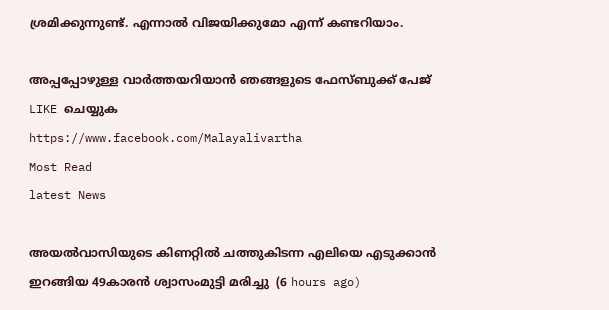ശ്രമിക്കുന്നുണ്ട്. എന്നാൽ വിജയിക്കുമോ എന്ന് കണ്ടറിയാം.

അപ്പപ്പോഴുള്ള വാര്‍ത്തയറിയാന്‍ ഞങ്ങളുടെ ഫേസ്‌ബുക്ക്‌ പേജ് LIKE ചെയ്യുക
https://www.facebook.com/Malayalivartha
Most Read
latest News

അയല്‍വാസിയുടെ കിണറ്റില്‍ ചത്തുകിടന്ന എലിയെ എടുക്കാന്‍ ഇറങ്ങിയ 49കാരന്‍ ശ്വാസംമുട്ടി മരിച്ചു  (6 hours ago)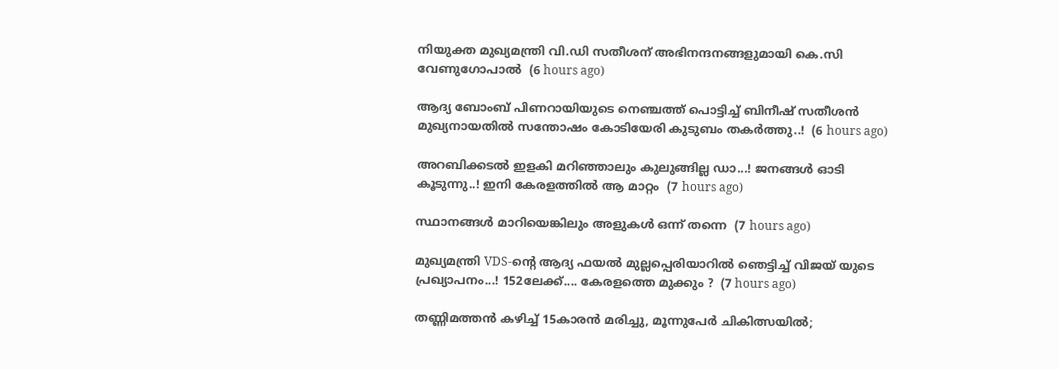നിയുക്ത മുഖ്യമന്ത്രി വി.ഡി സതീശന് അഭിനന്ദനങ്ങളുമായി കെ.സി വേണുഗോപാല്‍  (6 hours ago)

ആദ്യ ബോംബ് പിണറായിയുടെ നെഞ്ചത്ത് പൊട്ടിച്ച് ബിനീഷ് സതീശൻ മുഖ്യനായതിൽ സന്തോഷം കോടിയേരി കുടുബം തകർത്തു..!  (6 hours ago)

അറബിക്കടൽ ഇളകി മറിഞ്ഞാലും കുലുങ്ങില്ല ഡാ...! ജനങ്ങൾ ഓടി കൂടുന്നു..! ഇനി കേരളത്തിൽ ആ മാറ്റം  (7 hours ago)

സ്ഥാനങ്ങള്‍ മാറിയെങ്കിലും അളുകള്‍ ഒന്ന് തന്നെ  (7 hours ago)

മുഖ്യമന്ത്രി VDS-ന്റെ ആദ്യ ഫയൽ മുല്ലപ്പെരിയാറിൽ ഞെട്ടിച്ച് വിജയ് യുടെ പ്രഖ്യാപനം...! 152ലേക്ക്.... കേരളത്തെ മുക്കും ?  (7 hours ago)

തണ്ണിമത്തൻ കഴിച്ച് 15കാരൻ മരിച്ചു, മൂന്നുപേർ ചികിത്സയിൽ;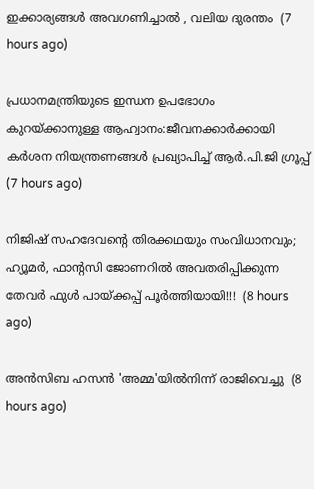ഇക്കാര്യങ്ങൾ അവഗണിച്ചാൽ , വലിയ ദുരന്തം  (7 hours ago)

പ്രധാനമന്ത്രിയുടെ ഇന്ധന ഉപഭോഗം കുറയ്ക്കാനുള്ള ആഹ്വാനം:ജീവനക്കാര്‍ക്കായി കര്‍ശന നിയന്ത്രണങ്ങള്‍ പ്രഖ്യാപിച്ച് ആര്‍.പി.ജി ഗ്രൂപ്പ്  (7 hours ago)

നിജിഷ് സഹദേവന്റെ തിരക്കഥയും സംവിധാനവും; ഹ്യൂമർ, ഫാന്റസി ജോണറിൽ അവതരിപ്പിക്കുന്ന തേവർ ഫുൾ പായ്ക്കപ്പ് പൂർത്തിയായി!!!  (8 hours ago)

അന്‍സിബ ഹസന്‍ 'അമ്മ'യില്‍നിന്ന് രാജിവെച്ചു  (8 hours ago)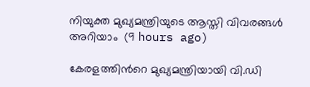നിയുക്ത മുഖ്യമന്ത്രിയുടെ ആസ്തി വിവരങ്ങള്‍ അറിയാം  (9 hours ago)

കേരളത്തിന്‍റെ മുഖ്യമന്ത്രിയായി വി.ഡി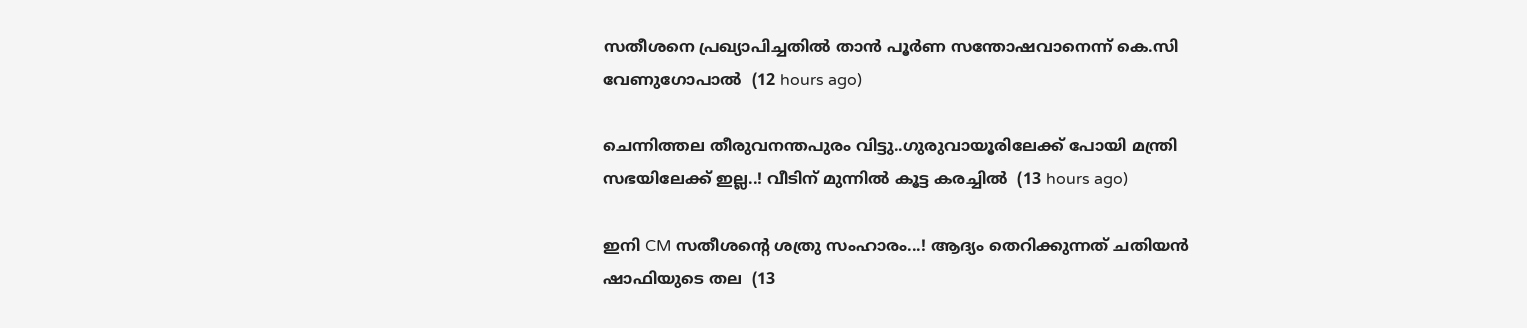സതീശനെ പ്രഖ്യാപിച്ചതിൽ താൻ പൂര്‍ണ സന്തോഷവാനെന്ന് കെ.സി വേണുഗോപാൽ  (12 hours ago)

ചെന്നിത്തല തീരുവനന്തപുരം വിട്ടു..ഗുരുവായൂരിലേക്ക് പോയി മന്ത്രി സഭയിലേക്ക് ഇല്ല..! വീടിന് മുന്നിൽ കൂട്ട കരച്ചിൽ  (13 hours ago)

ഇനി CM സതീശന്റെ ശത്രു സംഹാരം...! ആദ്യം തെറിക്കുന്നത് ചതിയൻ ഷാഫിയുടെ തല  (13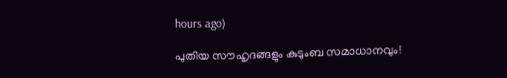hours ago)

പുതിയ സൗഹൃദങ്ങളും കുടുംബ സമാധാനവും!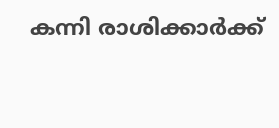കന്നി രാശിക്കാർക്ക്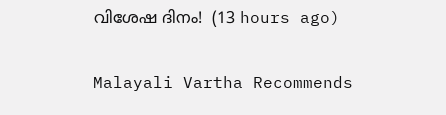വിശേഷ ദിനം!  (13 hours ago)

Malayali Vartha Recommends